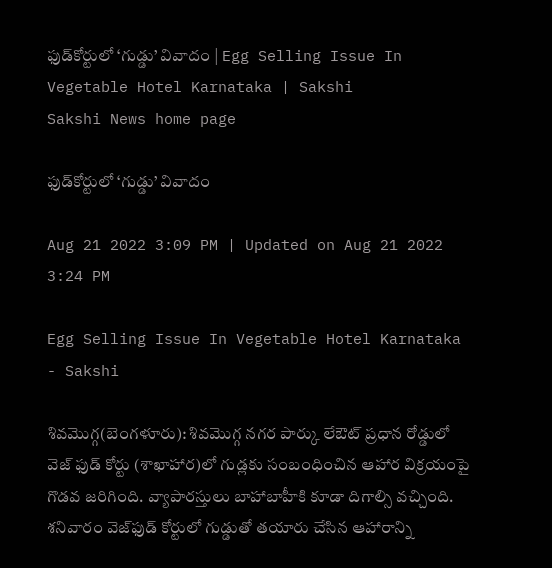ఫుడ్‌కోర్టులో ‘గుడ్డు’ వివాదం | Egg Selling Issue In Vegetable Hotel Karnataka | Sakshi
Sakshi News home page

ఫుడ్‌కోర్టులో ‘గుడ్డు’ వివాదం

Aug 21 2022 3:09 PM | Updated on Aug 21 2022 3:24 PM

Egg Selling Issue In Vegetable Hotel Karnataka - Sakshi

శివమొగ్గ(బెంగళూరు): శివమొగ్గ నగర పార్కు లేఔట్‌ ప్రధాన రోడ్డులో వెజ్‌ ఫుడ్‌ కోర్టు (శాఖాహార)లో గుడ్లకు సంబంధించిన ఆహార విక్రయంపై గొడవ జరిగింది. వ్యాపారస్తులు బాహాబాహీకి కూడా దిగాల్సి వచ్చింది. శనివారం వెజ్‌ఫుడ్‌ కోర్టులో గుడ్డుతో తయారు చేసిన ఆహారాన్ని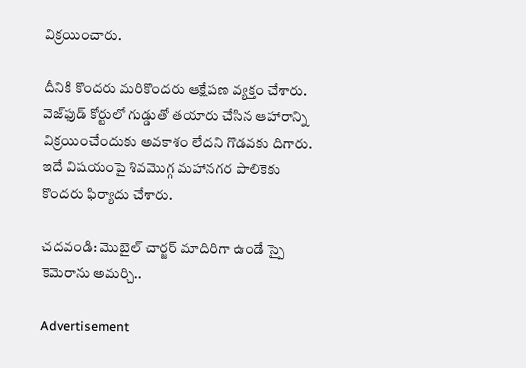విక్రయించారు.

దీనికి కొందరు మరికొందరు ఆక్షేపణ వ్యక్తం చేశారు. వెజ్‌ఫుడ్‌ కోర్టులో గుడ్డుతో తయారు చేసిన ఆహారాన్ని విక్రయించేందుకు అవకాశం లేదని గొడవకు దిగారు. ఇదే విషయంపై శివమొగ్గ మహానగర పాలికెకు కొందరు ఫిర్యాదు చేశారు.

చదవండి: మొబైల్‌ చార్జర్‌ మాదిరిగా ఉండే స్పై కెమెరాను అమర్చి..

Advertisement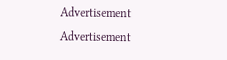Advertisement
Advertisement